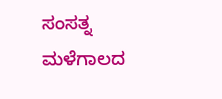ಸಂಸತ್ನ ಮಳೆಗಾಲದ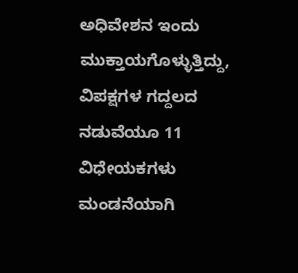ಅಧಿವೇಶನ ಇಂದು ಮುಕ್ತಾಯಗೊಳ್ಳುತ್ತಿದ್ದು, ವಿಪಕ್ಷಗಳ ಗದ್ದಲದ ನಡುವೆಯೂ 11 ವಿಧೇಯಕಗಳು ಮಂಡನೆಯಾಗಿ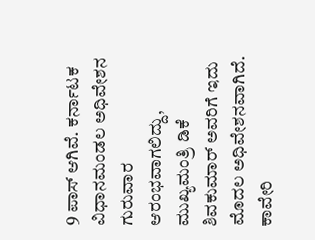9 ಪಾಸ್ ಆಗಿವೆ. ಕರ್ನಾಟಕ ವಿಧಾನಮಂಡಲ ಅಧಿವೇಶನ ಗುರುವಾರ ಆರಂಭವಾಗಲಿದ್ದು, ಮುಖ್ಯಮಂತ್ರಿ ಡಿಕೆ ಶಿವಕುಮಾರ್ ಅವರಿಗೆ ಇದು ಮೊದಲ ಅಧಿವೇಶನವಾಗಿದೆ. ಕಾವೇರಿ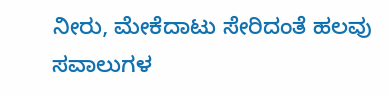ನೀರು, ಮೇಕೆದಾಟು ಸೇರಿದಂತೆ ಹಲವು ಸವಾಲುಗಳ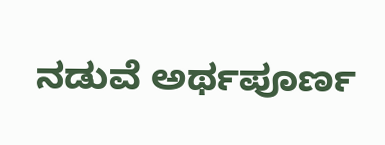ನಡುವೆ ಅರ್ಥಪೂರ್ಣ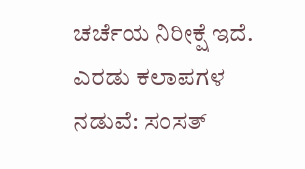ಚರ್ಚೆಯ ನಿರೀಕ್ಷೆ ಇದೆ.
ಎರಡು ಕಲಾಪಗಳ ನಡುವೆ: ಸಂಸತ್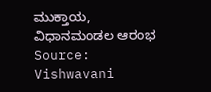ಮುಕ್ತಾಯ, ವಿಧಾನಮಂಡಲ ಆರಂಭ
Source: Vishwavani